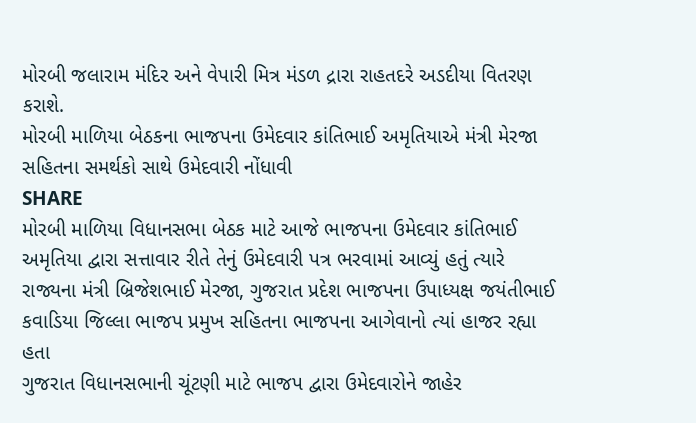મોરબી જલારામ મંદિર અને વેપારી મિત્ર મંડળ દ્રારા રાહતદરે અડદીયા વિતરણ કરાશે.
મોરબી માળિયા બેઠકના ભાજપના ઉમેદવાર કાંતિભાઈ અમૃતિયાએ મંત્રી મેરજા સહિતના સમર્થકો સાથે ઉમેદવારી નોંધાવી
SHARE
મોરબી માળિયા વિધાનસભા બેઠક માટે આજે ભાજપના ઉમેદવાર કાંતિભાઈ અમૃતિયા દ્વારા સત્તાવાર રીતે તેનું ઉમેદવારી પત્ર ભરવામાં આવ્યું હતું ત્યારે રાજ્યના મંત્રી બ્રિજેશભાઈ મેરજા, ગુજરાત પ્રદેશ ભાજપના ઉપાધ્યક્ષ જયંતીભાઈ કવાડિયા જિલ્લા ભાજપ પ્રમુખ સહિતના ભાજપના આગેવાનો ત્યાં હાજર રહ્યા હતા
ગુજરાત વિધાનસભાની ચૂંટણી માટે ભાજપ દ્વારા ઉમેદવારોને જાહેર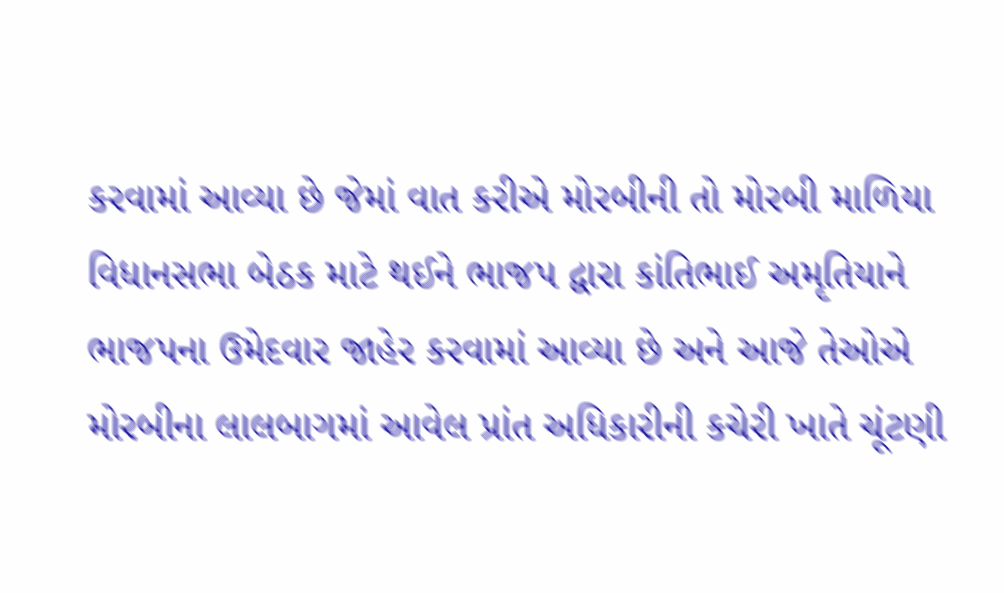કરવામાં આવ્યા છે જેમાં વાત કરીએ મોરબીની તો મોરબી માળિયા વિધાનસભા બેઠક માટે થઈને ભાજપ દ્વારા કાંતિભાઈ અમૃતિયાને ભાજપના ઉમેદવાર જાહેર કરવામાં આવ્યા છે અને આજે તેઓએ મોરબીના લાલબાગમાં આવેલ પ્રાંત અધિકારીની કચેરી ખાતે ચૂંટણી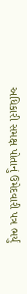અધિકારી સમક્ષ પોતાનું ઉમેદવારી પત્ર ભર્યું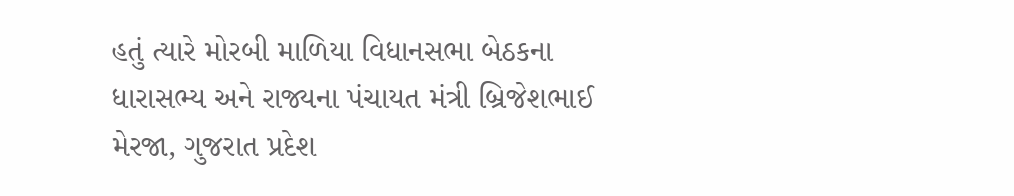હતું ત્યારે મોરબી માળિયા વિધાનસભા બેઠકના ધારાસભ્ય અને રાજ્યના પંચાયત મંત્રી બ્રિજેશભાઈ મેરજા, ગુજરાત પ્રદેશ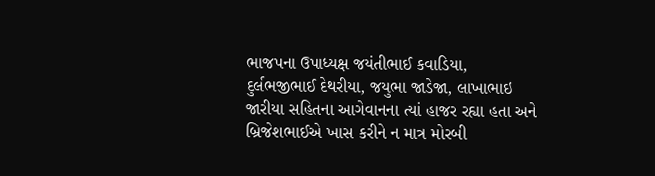ભાજપના ઉપાધ્યક્ષ જયંતીભાઈ કવાડિયા, દુર્લભજીભાઈ દેથરીયા, જયુભા જાડેજા, લાખાભાઇ જારીયા સહિતના આગેવાનના ત્યાં હાજર રહ્યા હતા અને બ્રિજેશભાઈએ ખાસ કરીને ન માત્ર મોરબી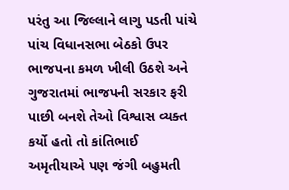પરંતુ આ જિલ્લાને લાગુ પડતી પાંચે પાંચ વિધાનસભા બેઠકો ઉપર ભાજપના કમળ ખીલી ઉઠશે અને ગુજરાતમાં ભાજપની સરકાર ફરી પાછી બનશે તેઓ વિશ્વાસ વ્યક્ત કર્યો હતો તો કાંતિભાઈ અમૃતીયાએ પણ જંગી બહુમતી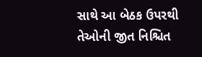સાથે આ બેઠક ઉપરથી તેઓની જીત નિશ્ચિત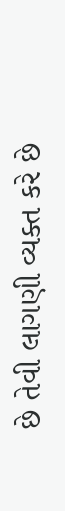છે તેવી લાગણી વ્યક્ત કરે છે